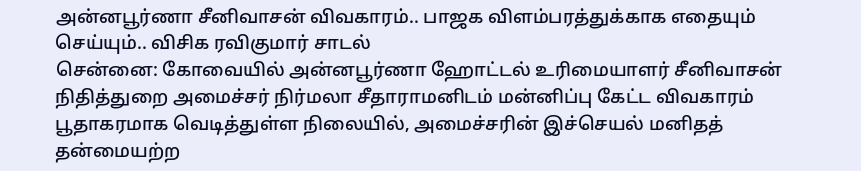அன்னபூர்ணா சீனிவாசன் விவகாரம்.. பாஜக விளம்பரத்துக்காக எதையும் செய்யும்.. விசிக ரவிகுமார் சாடல்
சென்னை: கோவையில் அன்னபூர்ணா ஹோட்டல் உரிமையாளர் சீனிவாசன் நிதித்துறை அமைச்சர் நிர்மலா சீதாராமனிடம் மன்னிப்பு கேட்ட விவகாரம் பூதாகரமாக வெடித்துள்ள நிலையில், அமைச்சரின் இச்செயல் மனிதத் தன்மையற்ற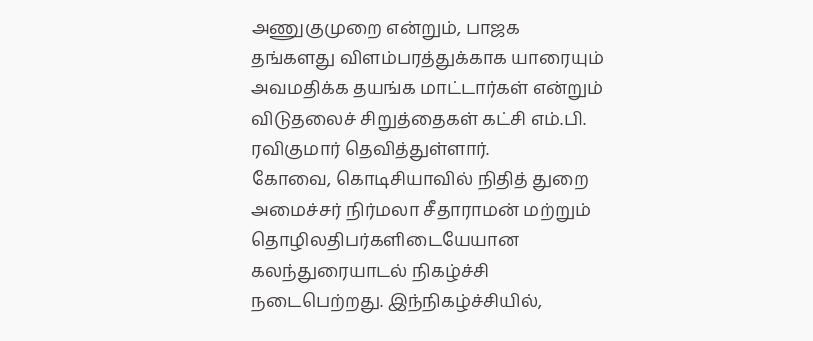அணுகுமுறை என்றும், பாஜக தங்களது விளம்பரத்துக்காக யாரையும் அவமதிக்க தயங்க மாட்டார்கள் என்றும் விடுதலைச் சிறுத்தைகள் கட்சி எம்.பி. ரவிகுமார் தெவித்துள்ளார்.
கோவை, கொடிசியாவில் நிதித் துறை அமைச்சர் நிர்மலா சீதாராமன் மற்றும் தொழிலதிபர்களிடையேயான கலந்துரையாடல் நிகழ்ச்சி நடைபெற்றது. இந்நிகழ்ச்சியில்,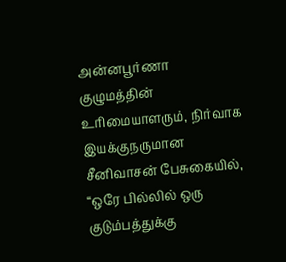அன்னபூர்ணா குழுமத்தின் உரிமையாளரும், நிர்வாக இயக்குநருமான சீனிவாசன் பேசுகையில், “ஒரே பில்லில் ஒரு குடும்பத்துக்கு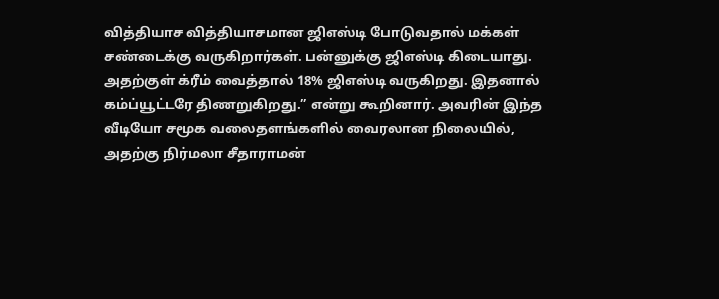வித்தியாச வித்தியாசமான ஜிஎஸ்டி போடுவதால் மக்கள் சண்டைக்கு வருகிறார்கள். பன்னுக்கு ஜிஎஸ்டி கிடையாது. அதற்குள் க்ரீம் வைத்தால் 18% ஜிஎஸ்டி வருகிறது. இதனால் கம்ப்யூட்டரே திணறுகிறது.” என்று கூறினார். அவரின் இந்த வீடியோ சமூக வலைதளங்களில் வைரலான நிலையில், அதற்கு நிர்மலா சீதாராமன்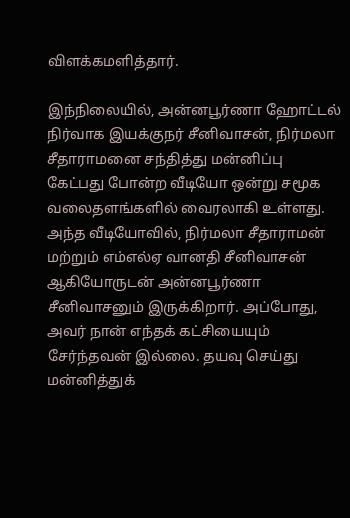விளக்கமளித்தார்.

இந்நிலையில், அன்னபூர்ணா ஹோட்டல் நிர்வாக இயக்குநர் சீனிவாசன், நிர்மலா சீதாராமனை சந்தித்து மன்னிப்பு கேட்பது போன்ற வீடியோ ஒன்று சமூக வலைதளங்களில் வைரலாகி உள்ளது. அந்த வீடியோவில், நிர்மலா சீதாராமன் மற்றும் எம்எல்ஏ வானதி சீனிவாசன் ஆகியோருடன் அன்னபூர்ணா சீனிவாசனும் இருக்கிறார். அப்போது, அவர் நான் எந்தக் கட்சியையும் சேர்ந்தவன் இல்லை. தயவு செய்து மன்னித்துக்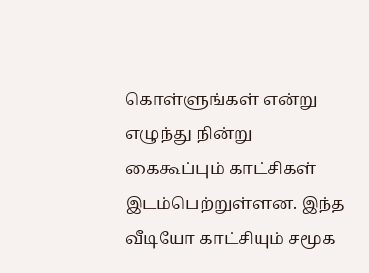கொள்ளுங்கள் என்று எழுந்து நின்று கைகூப்பும் காட்சிகள் இடம்பெற்றுள்ளன. இந்த வீடியோ காட்சியும் சமூக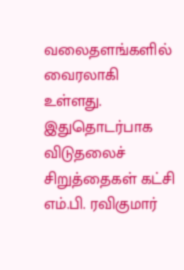வலைதளங்களில் வைரலாகி உள்ளது.
இதுதொடர்பாக விடுதலைச் சிறுத்தைகள் கட்சி எம்.பி. ரவிகுமார்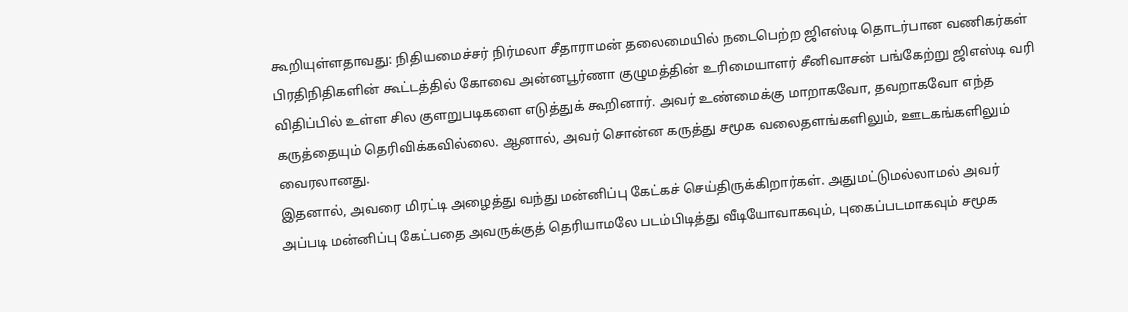கூறியுள்ளதாவது: நிதியமைச்சர் நிர்மலா சீதாராமன் தலைமையில் நடைபெற்ற ஜிஎஸ்டி தொடர்பான வணிகர்கள் பிரதிநிதிகளின் கூட்டத்தில் கோவை அன்னபூர்ணா குழுமத்தின் உரிமையாளர் சீனிவாசன் பங்கேற்று ஜிஎஸ்டி வரி விதிப்பில் உள்ள சில குளறுபடிகளை எடுத்துக் கூறினார். அவர் உண்மைக்கு மாறாகவோ, தவறாகவோ எந்த கருத்தையும் தெரிவிக்கவில்லை. ஆனால், அவர் சொன்ன கருத்து சமூக வலைதளங்களிலும், ஊடகங்களிலும் வைரலானது.
இதனால், அவரை மிரட்டி அழைத்து வந்து மன்னிப்பு கேட்கச் செய்திருக்கிறார்கள். அதுமட்டுமல்லாமல் அவர் அப்படி மன்னிப்பு கேட்பதை அவருக்குத் தெரியாமலே படம்பிடித்து வீடியோவாகவும், புகைப்படமாகவும் சமூக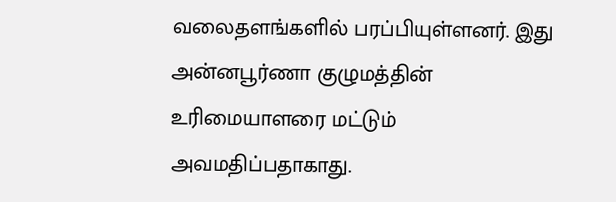வலைதளங்களில் பரப்பியுள்ளனர். இது அன்னபூர்ணா குழுமத்தின் உரிமையாளரை மட்டும் அவமதிப்பதாகாது.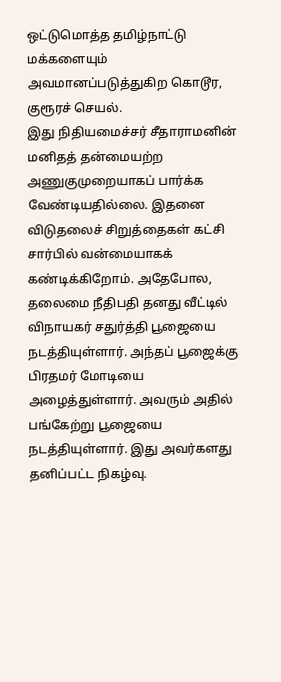ஒட்டுமொத்த தமிழ்நாட்டு மக்களையும் அவமானப்படுத்துகிற கொடூர, குரூரச் செயல்.
இது நிதியமைச்சர் சீதாராமனின் மனிதத் தன்மையற்ற அணுகுமுறையாகப் பார்க்க வேண்டியதில்லை. இதனை விடுதலைச் சிறுத்தைகள் கட்சி சார்பில் வன்மையாகக் கண்டிக்கிறோம். அதேபோல, தலைமை நீதிபதி தனது வீட்டில் விநாயகர் சதுர்த்தி பூஜையை நடத்தியுள்ளார். அந்தப் பூஜைக்கு பிரதமர் மோடியை அழைத்துள்ளார். அவரும் அதில் பங்கேற்று பூஜையை நடத்தியுள்ளார். இது அவர்களது தனிப்பட்ட நிகழ்வு.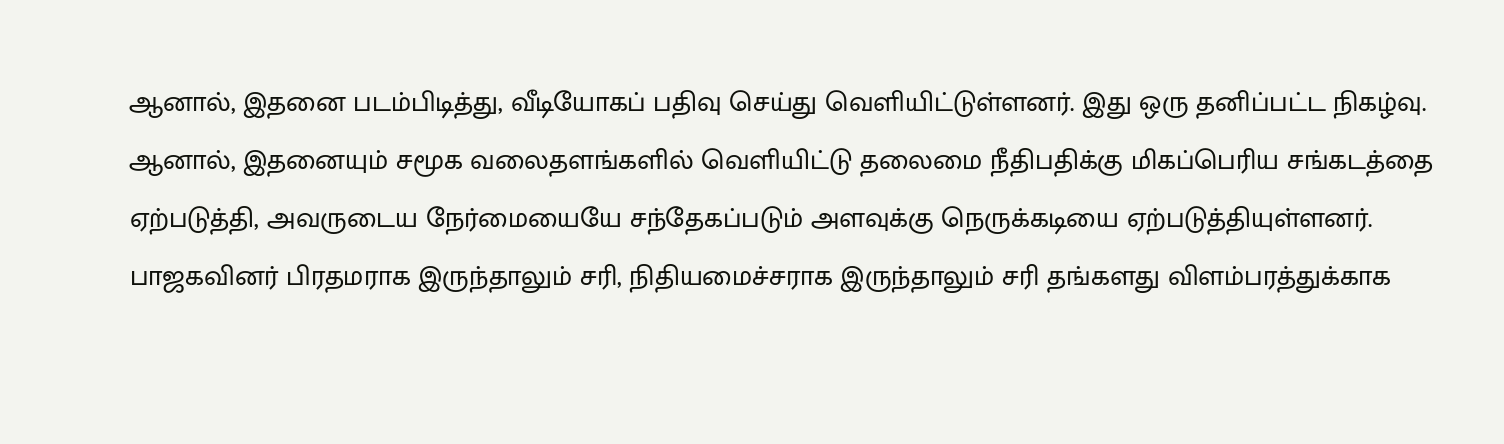ஆனால், இதனை படம்பிடித்து, வீடியோகப் பதிவு செய்து வெளியிட்டுள்ளனர். இது ஒரு தனிப்பட்ட நிகழ்வு. ஆனால், இதனையும் சமூக வலைதளங்களில் வெளியிட்டு தலைமை நீதிபதிக்கு மிகப்பெரிய சங்கடத்தை ஏற்படுத்தி, அவருடைய நேர்மையையே சந்தேகப்படும் அளவுக்கு நெருக்கடியை ஏற்படுத்தியுள்ளனர். பாஜகவினர் பிரதமராக இருந்தாலும் சரி, நிதியமைச்சராக இருந்தாலும் சரி தங்களது விளம்பரத்துக்காக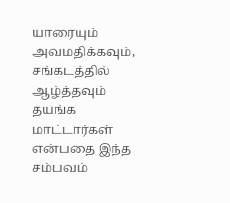யாரையும் அவமதிக்கவும், சங்கடத்தில் ஆழ்த்தவும் தயங்க மாட்டார்கள் என்பதை இந்த சம்பவம்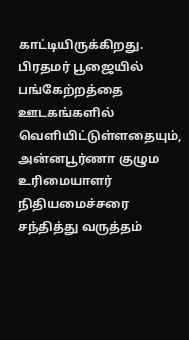காட்டியிருக்கிறது.
பிரதமர் பூஜையில் பங்கேற்றத்தை ஊடகங்களில் வெளியிட்டுள்ளதையும், அன்னபூர்ணா குழும உரிமையாளர் நிதியமைச்சரை சந்தித்து வருத்தம்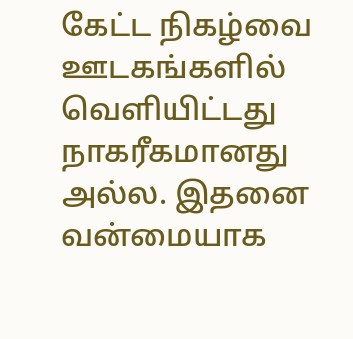கேட்ட நிகழ்வை ஊடகங்களில் வெளியிட்டது நாகரீகமானது அல்ல. இதனை வன்மையாக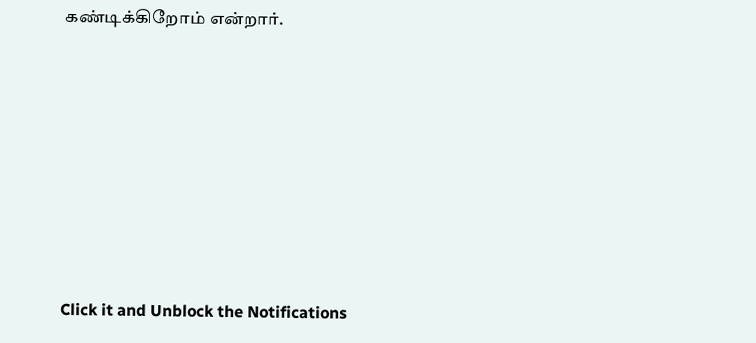கண்டிக்கிறோம் என்றார்.












Click it and Unblock the Notifications